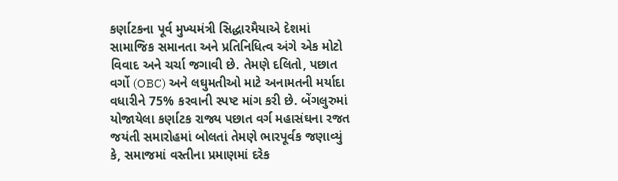કર્ણાટકના પૂર્વ મુખ્યમંત્રી સિદ્ધારમૈયાએ દેશમાં સામાજિક સમાનતા અને પ્રતિનિધિત્વ અંગે એક મોટો વિવાદ અને ચર્ચા જગાવી છે. તેમણે દલિતો, પછાત વર્ગો (OBC) અને લઘુમતીઓ માટે અનામતની મર્યાદા વધારીને 75% કરવાની સ્પષ્ટ માંગ કરી છે. બેંગલુરુમાં યોજાયેલા કર્ણાટક રાજ્ય પછાત વર્ગ મહાસંઘના રજત જયંતી સમારોહમાં બોલતાં તેમણે ભારપૂર્વક જણાવ્યું કે, સમાજમાં વસ્તીના પ્રમાણમાં દરેક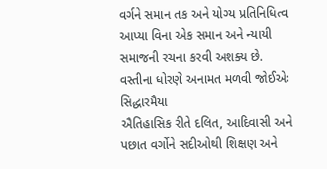વર્ગને સમાન તક અને યોગ્ય પ્રતિનિધિત્વ આપ્યા વિના એક સમાન અને ન્યાયી સમાજની રચના કરવી અશક્ય છે.
વસ્તીના ધોરણે અનામત મળવી જોઈએઃ સિદ્ધારમૈયા
ઐતિહાસિક રીતે દલિત, આદિવાસી અને પછાત વર્ગોને સદીઓથી શિક્ષણ અને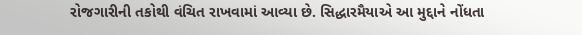રોજગારીની તકોથી વંચિત રાખવામાં આવ્યા છે. સિદ્ધારમૈયાએ આ મુદ્દાને નોંધતા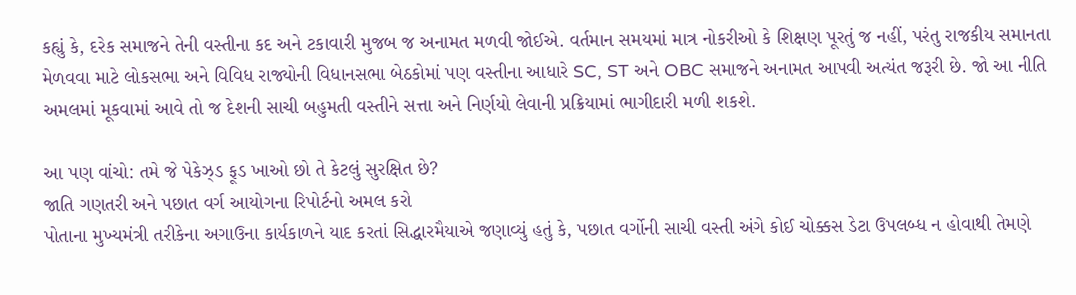કહ્યું કે, દરેક સમાજને તેની વસ્તીના કદ અને ટકાવારી મુજબ જ અનામત મળવી જોઈએ. વર્તમાન સમયમાં માત્ર નોકરીઓ કે શિક્ષણ પૂરતું જ નહીં, પરંતુ રાજકીય સમાનતા મેળવવા માટે લોકસભા અને વિવિધ રાજ્યોની વિધાનસભા બેઠકોમાં પણ વસ્તીના આધારે SC, ST અને OBC સમાજને અનામત આપવી અત્યંત જરૂરી છે. જો આ નીતિ અમલમાં મૂકવામાં આવે તો જ દેશની સાચી બહુમતી વસ્તીને સત્તા અને નિર્ણયો લેવાની પ્રક્રિયામાં ભાગીદારી મળી શકશે.

આ પણ વાંચો: તમે જે પેકેઝ્ડ ફૂડ ખાઓ છો તે કેટલું સુરક્ષિત છે?
જાતિ ગણતરી અને પછાત વર્ગ આયોગના રિપોર્ટનો અમલ કરો
પોતાના મુખ્યમંત્રી તરીકેના અગાઉના કાર્યકાળને યાદ કરતાં સિદ્ધારમૈયાએ જણાવ્યું હતું કે, પછાત વર્ગોની સાચી વસ્તી અંગે કોઈ ચોક્કસ ડેટા ઉપલબ્ધ ન હોવાથી તેમણે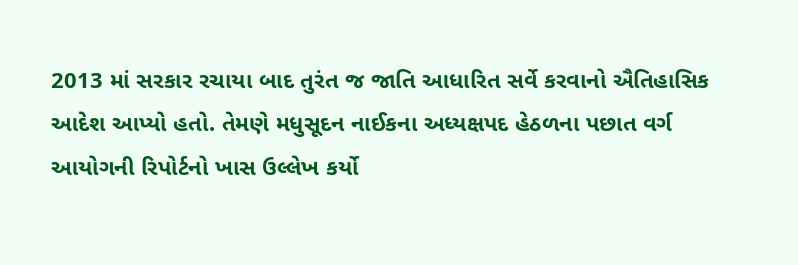2013 માં સરકાર રચાયા બાદ તુરંત જ જાતિ આધારિત સર્વે કરવાનો ઐતિહાસિક આદેશ આપ્યો હતો. તેમણે મધુસૂદન નાઈકના અધ્યક્ષપદ હેઠળના પછાત વર્ગ આયોગની રિપોર્ટનો ખાસ ઉલ્લેખ કર્યો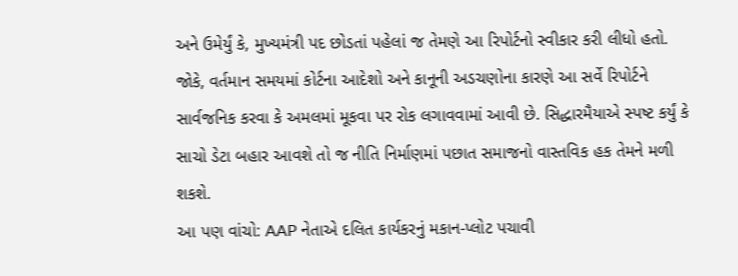અને ઉમેર્યું કે, મુખ્યમંત્રી પદ છોડતાં પહેલાં જ તેમણે આ રિપોર્ટનો સ્વીકાર કરી લીધો હતો.
જોકે, વર્તમાન સમયમાં કોર્ટના આદેશો અને કાનૂની અડચણોના કારણે આ સર્વે રિપોર્ટને સાર્વજનિક કરવા કે અમલમાં મૂકવા પર રોક લગાવવામાં આવી છે. સિદ્ધારમૈયાએ સ્પષ્ટ કર્યું કે સાચો ડેટા બહાર આવશે તો જ નીતિ નિર્માણમાં પછાત સમાજનો વાસ્તવિક હક તેમને મળી શકશે.
આ પણ વાંચો: AAP નેતાએ દલિત કાર્યકરનું મકાન-પ્લોટ પચાવી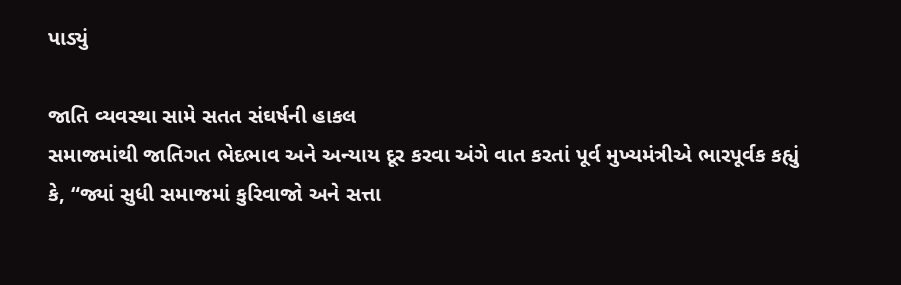પાડ્યું

જાતિ વ્યવસ્થા સામે સતત સંઘર્ષની હાકલ
સમાજમાંથી જાતિગત ભેદભાવ અને અન્યાય દૂર કરવા અંગે વાત કરતાં પૂર્વ મુખ્યમંત્રીએ ભારપૂર્વક કહ્યું કે, “જ્યાં સુધી સમાજમાં કુરિવાજો અને સત્તા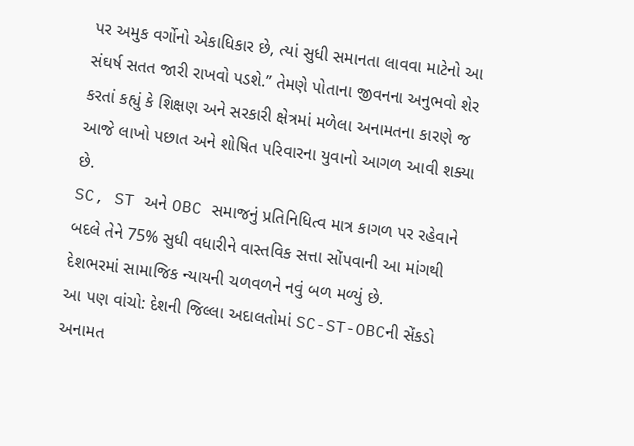પર અમુક વર્ગોનો એકાધિકાર છે, ત્યાં સુધી સમાનતા લાવવા માટેનો આ સંઘર્ષ સતત જારી રાખવો પડશે.” તેમણે પોતાના જીવનના અનુભવો શેર કરતાં કહ્યું કે શિક્ષણ અને સરકારી ક્ષેત્રમાં મળેલા અનામતના કારણે જ આજે લાખો પછાત અને શોષિત પરિવારના યુવાનો આગળ આવી શક્યા છે.
SC, ST અને OBC સમાજનું પ્રતિનિધિત્વ માત્ર કાગળ પર રહેવાને બદલે તેને 75% સુધી વધારીને વાસ્તવિક સત્તા સોંપવાની આ માંગથી દેશભરમાં સામાજિક ન્યાયની ચળવળને નવું બળ મળ્યું છે.
આ પણ વાંચો: દેશની જિલ્લા અદાલતોમાં SC-ST-OBCની સેંકડો અનામત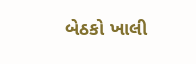બેઠકો ખાલી